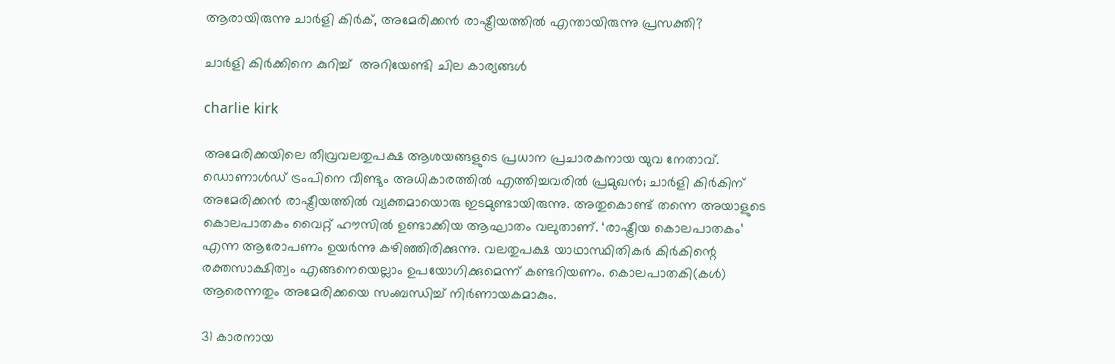ആരായിരുന്നു ചാര്‍ളി കിര്‍ക്, അമേരിക്കന്‍ രാഷ്ട്രീയത്തില്‍ എന്തായിരുന്നു പ്രസക്തി?

ചാര്‍ളി കിര്‍ക്കിനെ കുറിച്ച്  അറിയേണ്ടി ചില കാര്യങ്ങള്‍

charlie kirk

അമേരിക്കയിലെ തീവ്രവലതുപക്ഷ ആശയങ്ങളുടെ പ്രധാന പ്രചാരകനായ യുവ നേതാവ്. ഡൊണാള്‍ഡ് ട്രംപിനെ വീണ്ടും അധികാരത്തില്‍ എത്തിച്ചവരില്‍ പ്രമുഖന്‍; ചാര്‍ളി കിര്‍കിന് അമേരിക്കന്‍ രാഷ്ട്രീയത്തില്‍ വ്യക്തമായൊരു ഇടമുണ്ടായിരുന്നു. അതുകൊണ്ട് തന്നെ അയാളുടെ കൊലപാതകം വൈറ്റ് ഹൗസില്‍ ഉണ്ടാക്കിയ ആഘാതം വലുതാണ്. ‘രാഷ്ട്രീയ കൊലപാതകം’ എന്ന ആരോപണം ഉയര്‍ന്നു കഴിഞ്ഞിരിക്കുന്നു. വലതുപക്ഷ യാഥാസ്ഥിതികര്‍ കിര്‍കിന്റെ രക്തസാക്ഷിത്വം എങ്ങനെയെല്ലാം ഉപയോഗിക്കുമെന്ന് കണ്ടറിയണം. കൊലപാതകി(കള്‍) ആരെന്നതും അമേരിക്കയെ സംബന്ധിച്ച് നിര്‍ണായകമാകും.

31 കാരനായ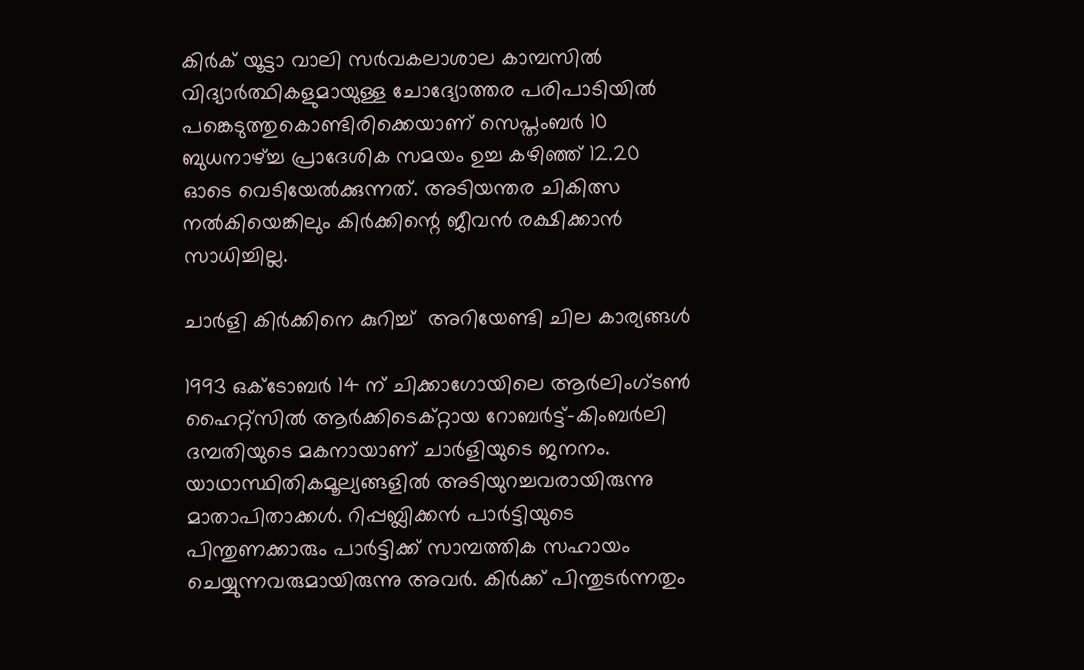കിര്‍ക് യൂട്ടാ വാലി സര്‍വകലാശാല കാമ്പസില്‍ വിദ്യാര്‍ത്ഥികളുമായുള്ള ചോദ്യോത്തര പരിപാടിയില്‍ പങ്കെടുത്തുകൊണ്ടിരിക്കെയാണ് സെപ്തംബര്‍ 10 ബുധനാഴ്ച്ച പ്രാദേശിക സമയം ഉച്ച കഴിഞ്ഞ് 12.20 ഓടെ വെടിയേല്‍ക്കുന്നത്. അടിയന്തര ചികിത്സ നല്‍കിയെങ്കിലും കിര്‍ക്കിന്റെ ജീവന്‍ രക്ഷിക്കാന്‍ സാധിച്ചില്ല.

ചാര്‍ളി കിര്‍ക്കിനെ കുറിച്ച്  അറിയേണ്ടി ചില കാര്യങ്ങള്‍

1993 ഒക്ടോബര്‍ 14 ന് ചിക്കാഗോയിലെ ആര്‍ലിംഗ്ടണ്‍ ഹൈറ്റ്‌സില്‍ ആര്‍ക്കിടെക്റ്റായ റോബര്‍ട്ട്-കിംബര്‍ലി ദമ്പതിയുടെ മകനായാണ് ചാര്‍ളിയുടെ ജനനം. യാഥാസ്ഥിതികമൂല്യങ്ങളില്‍ അടിയുറച്ചവരായിരുന്നു മാതാപിതാക്കള്‍. റിപ്പബ്ലിക്കന്‍ പാര്‍ട്ടിയുടെ പിന്തുണക്കാരും പാര്‍ട്ടിക്ക് സാമ്പത്തിക സഹായം ചെയ്യുന്നവരുമായിരുന്നു അവര്‍. കിര്‍ക്ക് പിന്തുടര്‍ന്നതും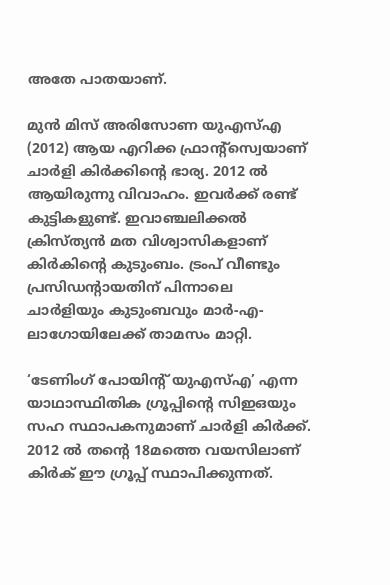അതേ പാതയാണ്.

മുന്‍ മിസ് അരിസോണ യുഎസ്എ (2012) ആയ എറിക്ക ഫ്രാന്റ്സ്വെയാണ് ചാര്‍ളി കിര്‍ക്കിന്റെ ഭാര്യ. 2012 ല്‍ ആയിരുന്നു വിവാഹം. ഇവര്‍ക്ക് രണ്ട് കുട്ടികളുണ്ട്. ഇവാഞ്ചലിക്കല്‍ ക്രിസ്ത്യന്‍ മത വിശ്വാസികളാണ് കിര്‍കിന്റെ കുടുംബം. ട്രംപ് വീണ്ടും പ്രസിഡന്റായതിന് പിന്നാലെ ചാര്‍ളിയും കുടുംബവും മാര്‍-എ-ലാഗോയിലേക്ക് താമസം മാറ്റി.

‘ടേണിംഗ് പോയിന്റ് യുഎസ്എ’ എന്ന യാഥാസ്ഥിതിക ഗ്രൂപ്പിന്റെ സിഇഒയും സഹ സ്ഥാപകനുമാണ് ചാര്‍ളി കിര്‍ക്ക്. 2012 ല്‍ തന്റെ 18മത്തെ വയസിലാണ് കിര്‍ക് ഈ ഗ്രൂപ്പ് സ്ഥാപിക്കുന്നത്.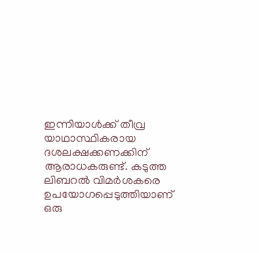ഇന്നിയാള്‍ക്ക് തീവ്ര യാഥാസ്ഥികരായ ദശലക്ഷക്കണക്കിന് ആരാധകരുണ്ട്. കടുത്ത ലിബറല്‍ വിമര്‍ശകരെ ഉപയോഗപ്പെടുത്തിയാണ് ഒരു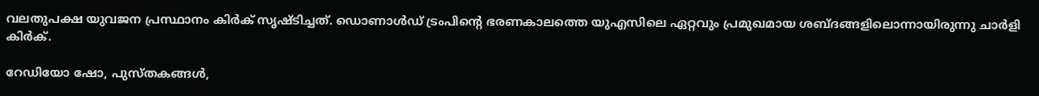വലതുപക്ഷ യുവജന പ്രസ്ഥാനം കിര്‍ക് സൃഷ്ടിച്ചത്. ഡൊണാള്‍ഡ് ട്രംപിന്റെ ഭരണകാലത്തെ യുഎസിലെ ഏറ്റവും പ്രമുഖമായ ശബ്ദങ്ങളിലൊന്നായിരുന്നു ചാര്‍ളി കിര്‍ക്.

റേഡിയോ ഷോ, പുസ്തകങ്ങള്‍,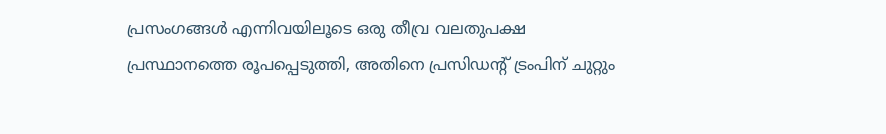പ്രസംഗങ്ങള്‍ എന്നിവയിലൂടെ ഒരു തീവ്ര വലതുപക്ഷ പ്രസ്ഥാനത്തെ രൂപപ്പെടുത്തി, അതിനെ പ്രസിഡന്റ് ട്രംപിന് ചുറ്റും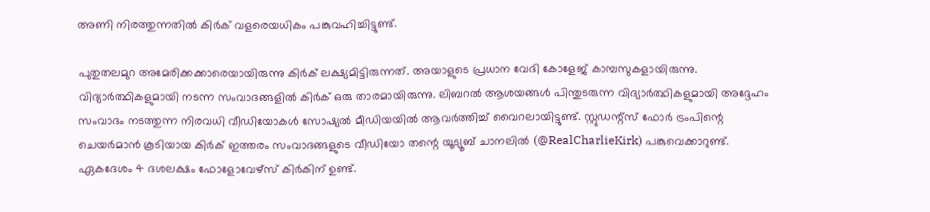അണി നിരത്തുന്നതില്‍ കിര്‍ക് വളരെയധികം പങ്കുവഹിച്ചിട്ടുണ്ട്.

പുതുതലമുറ അമേരിക്കക്കാരെയായിരുന്നു കിര്‍ക് ലക്ഷ്യമിട്ടിരുന്നത്. അയാളുടെ പ്രധാന വേദി കോളേജ് കാമ്പസുകളായിരുന്നു. വിദ്യാര്‍ത്ഥികളുമായി നടന്ന സംവാദങ്ങളില്‍ കിര്‍ക് ഒരു താരമായിരുന്നു. ലിബറല്‍ ആശയങ്ങള്‍ പിന്തുടരുന്ന വിദ്യാര്‍ത്ഥികളുമായി അദ്ദേഹം സംവാദം നടത്തുന്ന നിരവധി വീഡിയോകള്‍ സോഷ്യല്‍ മീഡിയയില്‍ ആവര്‍ത്തിച്ച് വൈറലായിട്ടുണ്ട്. സ്റ്റുഡന്റ്‌സ് ഫോര്‍ ട്രംപിന്റെ ചെയര്‍മാന്‍ കൂടിയായ കിര്‍ക് ഇത്തരം സംവാദങ്ങളുടെ വീഡിയോ തന്റെ യൂട്യൂബ് ചാനലില്‍ (@RealCharlieKirk) പങ്കുവെക്കാറുണ്ട്. ഏകദേശം 4 ദശലക്ഷം ഫോളോവേഴ്സ് കിര്‍കിന് ഉണ്ട്.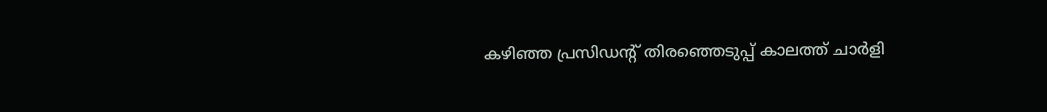കഴിഞ്ഞ പ്രസിഡന്റ് തിരഞ്ഞെടുപ്പ് കാലത്ത് ചാര്‍ളി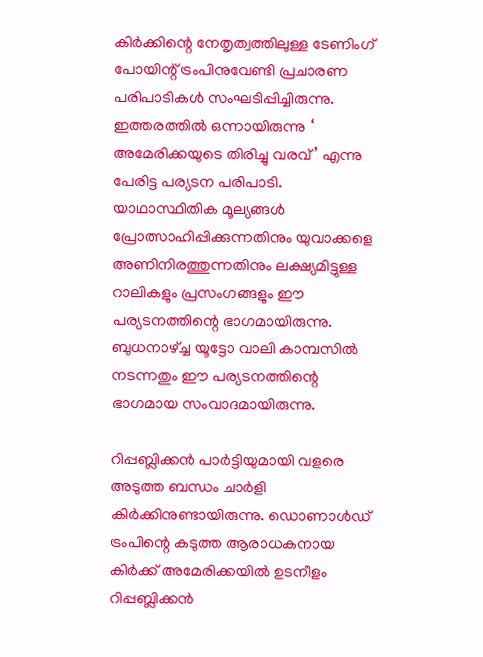കിര്‍ക്കിന്റെ നേതൃത്വത്തിലുള്ള ടേണിംഗ് പോയിന്റ് ട്രംപിനുവേണ്ടി പ്രചാരണ പരിപാടികള്‍ സംഘടിപ്പിച്ചിരുന്നു. ഇത്തരത്തില്‍ ഒന്നായിരുന്നു ‘ അമേരിക്കയുടെ തിരിച്ചു വരവ്’ എന്നു പേരിട്ട പര്യടന പരിപാടി. യാഥാസ്ഥിതിക മൂല്യങ്ങള്‍ പ്രോത്സാഹിപ്പിക്കുന്നതിനും യുവാക്കളെ അണിനിരത്തുന്നതിനും ലക്ഷ്യമിട്ടുള്ള റാലികളും പ്രസംഗങ്ങളും ഈ പര്യടനത്തിന്റെ ഭാഗമായിരുന്നു. ബുധനാഴ്ച്ച യൂട്ടോ വാലി കാമ്പസില്‍ നടന്നതും ഈ പര്യടനത്തിന്റെ ഭാഗമായ സംവാദമായിരുന്നു.

റിപ്പബ്ലിക്കന്‍ പാര്‍ട്ടിയുമായി വളരെ അടുത്ത ബന്ധം ചാര്‍ളി കിര്‍ക്കിനുണ്ടായിരുന്നു. ഡൊണാള്‍ഡ് ട്രംപിന്റെ കടുത്ത ആരാധകനായ കിര്‍ക്ക് അമേരിക്കയില്‍ ഉടനീളം റിപ്പബ്ലിക്കന്‍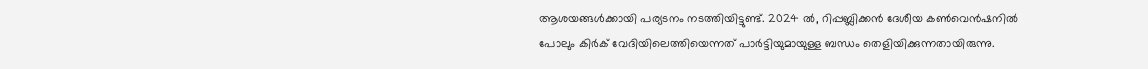ആശയങ്ങള്‍ക്കായി പര്യടനം നടത്തിയിട്ടുണ്ട്. 2024 ല്‍, റിപ്പബ്ലിക്കന്‍ ദേശീയ കണ്‍വെന്‍ഷനില്‍ പോലും കിര്‍ക് വേദിയിലെത്തിയെന്നത് പാര്‍ട്ടിയുമായുള്ള ബന്ധം തെളിയിക്കുന്നതായിരുന്നു.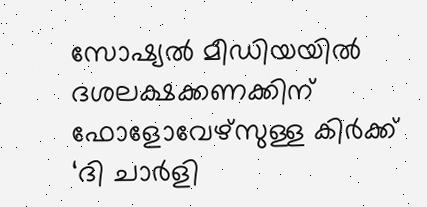സോഷ്യല്‍ മീഡിയയില്‍ ദശലക്ഷക്കണക്കിന് ഫോളോവേഴ്സുള്ള കിര്‍ക്ക് ‘ദി ചാര്‍ളി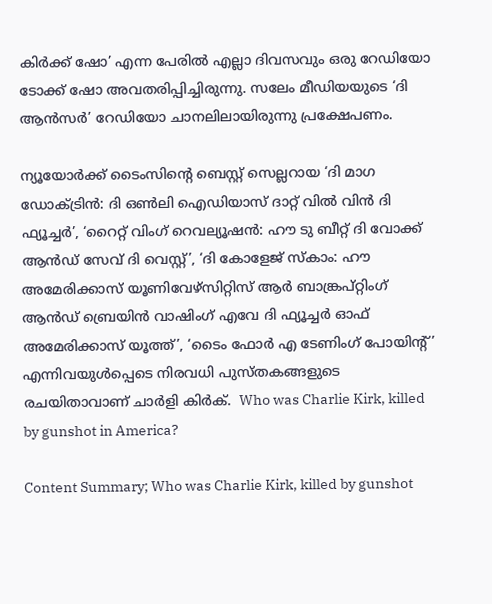കിര്‍ക്ക് ഷോ’ എന്ന പേരില്‍ എല്ലാ ദിവസവും ഒരു റേഡിയോ ടോക്ക് ഷോ അവതരിപ്പിച്ചിരുന്നു. സലേം മീഡിയയുടെ ‘ദി ആന്‍സര്‍’ റേഡിയോ ചാനലിലായിരുന്നു പ്രക്ഷേപണം.

ന്യൂയോര്‍ക്ക് ടൈംസിന്റെ ബെസ്റ്റ് സെല്ലറായ ‘ദി മാഗ ഡോക്ട്രിന്‍: ദി ഒണ്‍ലി ഐഡിയാസ് ദാറ്റ് വില്‍ വിന്‍ ദി ഫ്യൂച്ചര്‍’, ‘റൈറ്റ് വിംഗ് റെവല്യൂഷന്‍: ഹൗ ടു ബീറ്റ് ദി വോക്ക് ആന്‍ഡ് സേവ് ദി വെസ്റ്റ്’, ‘ദി കോളേജ് സ്‌കാം: ഹൗ അമേരിക്കാസ് യൂണിവേഴ്‌സിറ്റിസ് ആര്‍ ബാങ്ക്രപ്റ്റിംഗ് ആന്‍ഡ് ബ്രെയിന്‍ വാഷിംഗ് എവേ ദി ഫ്യൂച്ചര്‍ ഓഫ് അമേരിക്കാസ് യൂത്ത്’, ‘ടൈം ഫോര്‍ എ ടേണിംഗ് പോയിന്റ്’ എന്നിവയുള്‍പ്പെടെ നിരവധി പുസ്തകങ്ങളുടെ രചയിതാവാണ് ചാര്‍ളി കിര്‍ക്.  Who was Charlie Kirk, killed by gunshot in America?

Content Summary; Who was Charlie Kirk, killed by gunshot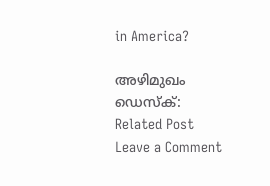in America?

അഴിമുഖം ഡെസ്‌ക്:
Related Post
Leave a Comment